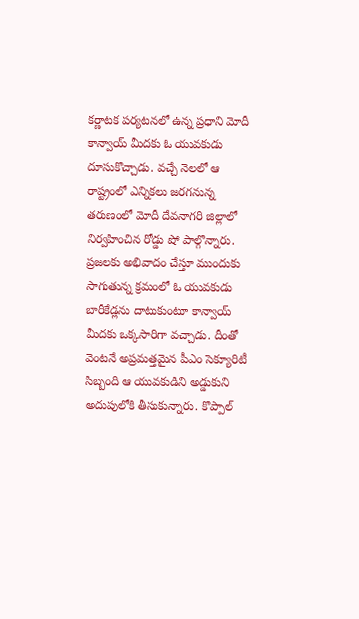కర్ణాటక పర్యటనలో ఉన్న ప్రధాని మోదీ కాన్వాయ్ మీదకు ఓ యువకుడు దూసుకొచ్చాడు. వచ్చే నెలలో ఆ రాష్ట్రంలో ఎన్నికలు జరగనున్న తరుణంలో మోదీ దేవనాగరి జిల్లాలో నిర్వహించిన రోడ్డు షో పాల్గొన్నారు. ప్రజలకు అభివాదం చేస్తూ ముందుకు సాగుతున్న క్రమంలో ఓ యువకుడు బారీకేడ్లను దాటుకుంటూ కాన్వాయ్ మీదకు ఒక్కసారిగా వచ్చాడు. దీంతో వెంటనే అప్రమత్తమైన పీఎం సెక్యూరిటీ సిబ్బంది ఆ యువకుడిని అడ్డుకుని అదుపులోకి తీసుకున్నారు. కొప్పాల్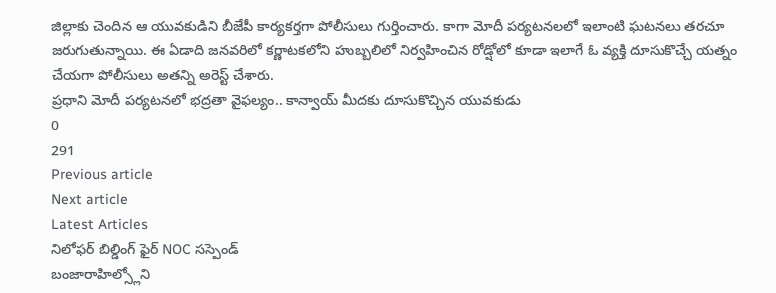జిల్లాకు చెందిన ఆ యువకుడిని బీజేపీ కార్యకర్తగా పోలీసులు గుర్తించారు. కాగా మోదీ పర్యటనలలో ఇలాంటి ఘటనలు తరచూ జరుగుతున్నాయి. ఈ ఏడాది జనవరిలో కర్ణాటకలోని హుబ్బలిలో నిర్వహించిన రోడ్షోలో కూడా ఇలాగే ఓ వ్యక్తి దూసుకొచ్చే యత్నం చేయగా పోలీసులు అతన్ని అరెస్ట్ చేశారు.
ప్రధాని మోదీ పర్యటనలో భద్రతా వైఫల్యం.. కాన్వాయ్ మీదకు దూసుకొచ్చిన యువకుడు
0
291
Previous article
Next article
Latest Articles
నిలోఫర్ బిల్డింగ్ ఫైర్ NOC సస్పెండ్
బంజారాహిల్స్లోని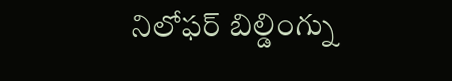నిలోఫర్ బిల్డింగ్ను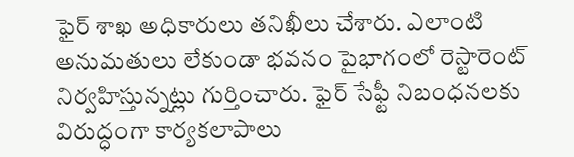ఫైర్ శాఖ అధికారులు తనిఖీలు చేశారు. ఎలాంటి అనుమతులు లేకుండా భవనం పైభాగంలో రెస్టారెంట్ నిర్వహిస్తున్నట్లు గుర్తించారు. ఫైర్ సేఫ్టీ నిబంధనలకు విరుద్ధంగా కార్యకలాపాలు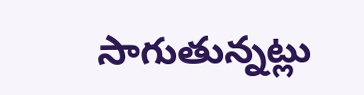సాగుతున్నట్లు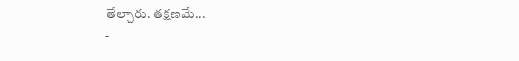తేల్చారు. తక్షణమే...
-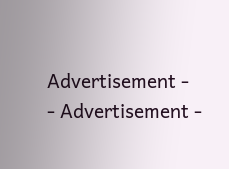Advertisement -
- Advertisement -